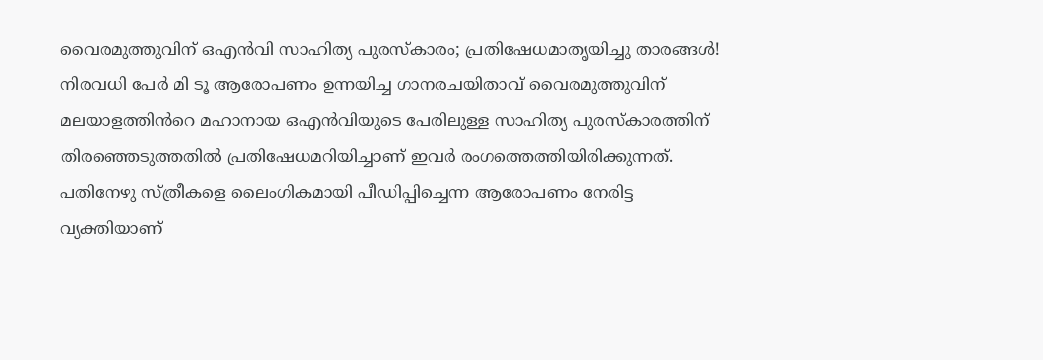വൈരമുത്തുവിന് ഒഎൻവി സാഹിത്യ പുരസ്‌കാരം; പ്രതിഷേധമാതൃയിച്ചു താരങ്ങൾ!  നിരവധി പേർ മി ടൂ ആരോപണം ഉന്നയിച്ച ഗാനരചയിതാവ് വൈരമുത്തുവിന് മലയാളത്തിൻറെ മഹാനായ ഒഎൻവിയുടെ പേരിലുള്ള സാഹിത്യ പുരസ്‌കാരത്തിന് തിരഞ്ഞെടുത്തതിൽ പ്രതിഷേധമറിയിച്ചാണ് ഇവർ രംഗത്തെത്തിയിരിക്കുന്നത്. പതിനേഴു സ്ത്രീകളെ ലൈംഗികമായി പീഡിപ്പിച്ചെന്ന ആരോപണം നേരിട്ട വ്യക്തിയാണ്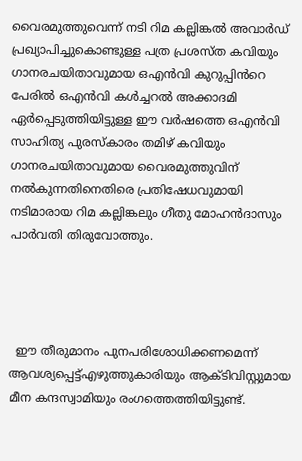വൈരമുത്തുവെന്ന് നടി റിമ കല്ലിങ്കൽ അവാർഡ് പ്രഖ്യാപിച്ചുകൊണ്ടുള്ള പത്ര പ്രശസ്ത കവിയും ഗാനരചയിതാവുമായ ഒഎൻവി കുറുപ്പിൻറെ പേരിൽ ഒഎൻവി കൾച്ചറൽ അക്കാദമി ഏർപ്പെടുത്തിയിട്ടുള്ള ഈ വർഷത്തെ ഒഎൻവി സാഹിത്യ പുരസ്കാരം തമിഴ് കവിയും ഗാനരചയിതാവുമായ വൈരമുത്തുവിന് നൽകുന്നതിനെതിരെ പ്രതിഷേധവുമായി നടിമാരായ റിമ കല്ലിങ്കലും ഗീതു മോഹൻദാസും പാർവതി തിരുവോത്തും.




  ഈ തീരുമാനം പുനപരിശോധിക്കണമെന്ന് ആവശ്യപ്പെട്ട്എഴുത്തുകാരിയും ആക്ടിവിസ്റ്റുമായ മീന കന്ദസ്വാമിയും രംഗത്തെത്തിയിട്ടുണ്ട്.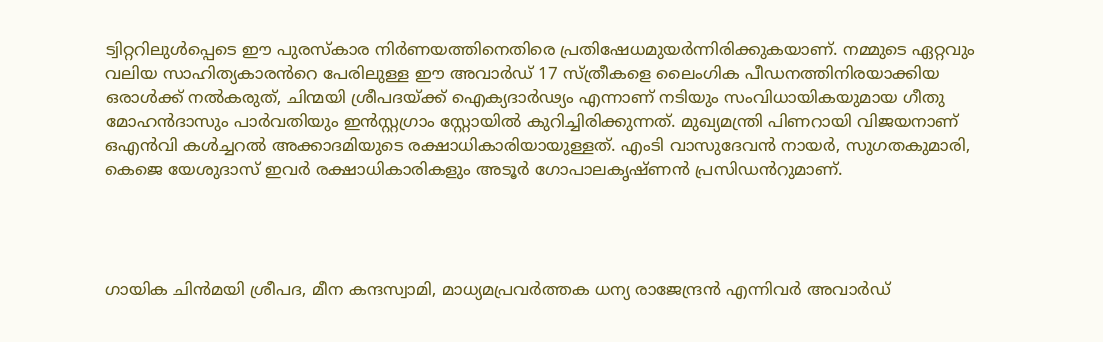ട്വിറ്ററിലുൾപ്പെടെ ഈ പുരസ്‌കാര നിർണയത്തിനെതിരെ പ്രതിഷേധമുയർന്നിരിക്കുകയാണ്. നമ്മുടെ ഏറ്റവും വലിയ സാഹിത്യകാരൻറെ പേരിലുള്ള ഈ അവാർഡ് 17 സ്ത്രീകളെ ലൈംഗിക പീഡനത്തിനിരയാക്കിയ ഒരാൾക്ക് നൽകരുത്, ചിന്മയി ശ്രീപദയ്ക്ക് ഐക്യദാർഢ്യം എന്നാണ് നടിയും സംവിധായികയുമായ ഗീതു മോഹൻദാസും പാർവതിയും ഇൻസ്റ്റഗ്രാം സ്റ്റോയിൽ കുറിച്ചിരിക്കുന്നത്. മുഖ്യമന്ത്രി പിണറായി വിജയനാണ് ഒഎൻവി കൾച്ചറൽ അക്കാദമിയുടെ രക്ഷാധികാരിയായുള്ളത്. എംടി വാസുദേവൻ നായർ, സുഗതകുമാരി, കെജെ യേശുദാസ് ഇവർ രക്ഷാധികാരികളും അടൂർ ഗോപാലകൃഷ്ണൻ പ്രസിഡൻറുമാണ്.




ഗായിക ചിൻമയി ശ്രീപദ, മീന കന്ദസ്വാമി, മാധ്യമപ്രവർത്തക ധന്യ രാജേന്ദ്രൻ എന്നിവർ അവാർഡ്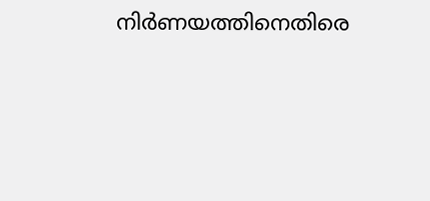നിർണയത്തിനെതിരെ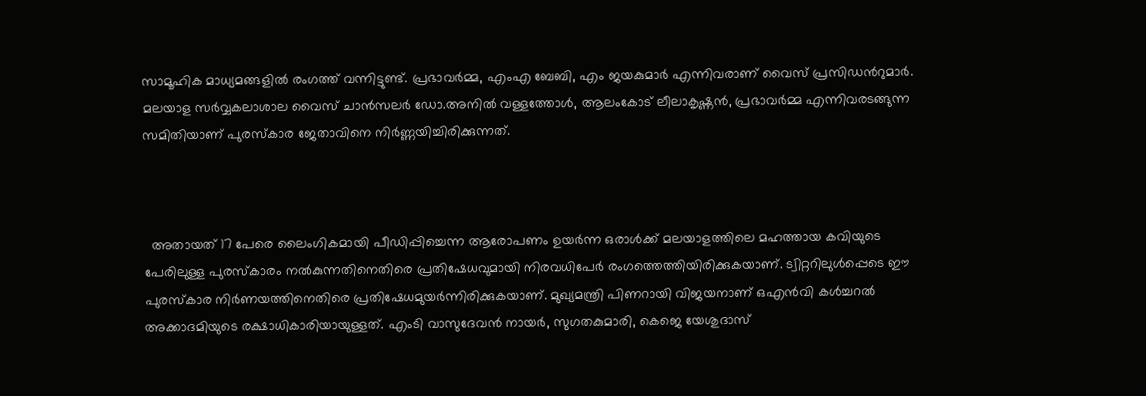സാമൂഹിക മാധ്യമങ്ങളിൽ രംഗത്ത് വന്നിട്ടുണ്ട്. പ്രഭാവർമ്മ, എംഎ ബേബി, എം ജയകുമാർ എന്നിവരാണ് വൈസ് പ്രസിഡൻറുമാർ. മലയാള സർവ്വകലാശാല വൈസ് ചാൻസലർ ഡോ.അനിൽ വള്ളത്തോൾ, ആലംകോട് ലീലാകൃഷ്ണൻ, പ്രഭാവർമ്മ എന്നിവരടങ്ങുന്ന സമിതിയാണ് പുരസ്കാര ജേതാവിനെ നിർണ്ണയിച്ചിരിക്കുന്നത്.



  അതായത് 17 പേരെ ലൈംഗികമായി പീഡിപ്പിച്ചെന്ന ആരോപണം ഉയർന്ന ഒരാൾക്ക് മലയാളത്തിലെ മഹത്തായ കവിയുടെ പേരിലുള്ള പുരസ്കാരം നൽകുന്നതിനെതിരെ പ്രതിഷേധവുമായി നിരവധിപേർ രംഗത്തെത്തിയിരിക്കുകയാണ്. ട്വിറ്ററിലുൾപ്പെടെ ഈ പുരസ്‌കാര നിർണയത്തിനെതിരെ പ്രതിഷേധമുയർന്നിരിക്കുകയാണ്. മുഖ്യമന്ത്രി പിണറായി വിജയനാണ് ഒഎൻവി കൾച്ചറൽ അക്കാദമിയുടെ രക്ഷാധികാരിയായുള്ളത്. എംടി വാസുദേവൻ നായർ, സുഗതകുമാരി, കെജെ യേശുദാസ്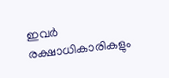ഇവർ രക്ഷാധികാരികളും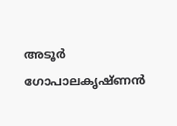അടൂർ ഗോപാലകൃഷ്ണൻ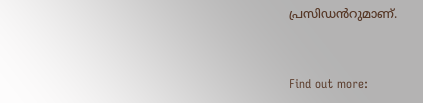പ്രസിഡൻറുമാണ്.


Find out more: